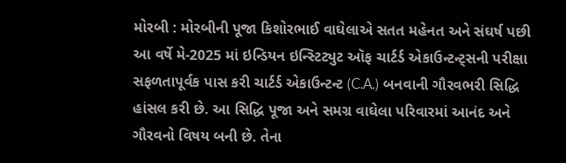મોરબી : મોરબીની પૂજા કિશોરભાઈ વાઘેલાએ સતત મહેનત અને સંઘર્ષ પછી આ વર્ષે મે-2025 માં ઇન્ડિયન ઇન્સ્ટિટ્યુટ ઑફ ચાર્ટર્ડ એકાઉન્ટન્ટ્સની પરીક્ષા સફળતાપૂર્વક પાસ કરી ચાર્ટર્ડ એકાઉન્ટન્ટ (C.A.) બનવાની ગૌરવભરી સિદ્ધિ હાંસલ કરી છે. આ સિદ્ધિ પૂજા અને સમગ્ર વાઘેલા પરિવારમાં આનંદ અને ગૌરવનો વિષય બની છે. તેના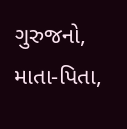ગુરુજનો, માતા-પિતા,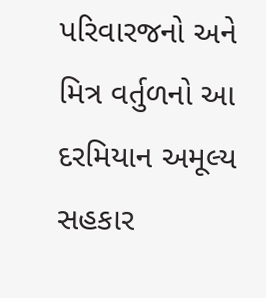પરિવારજનો અને મિત્ર વર્તુળનો આ દરમિયાન અમૂલ્ય સહકાર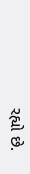રહ્યો છે.